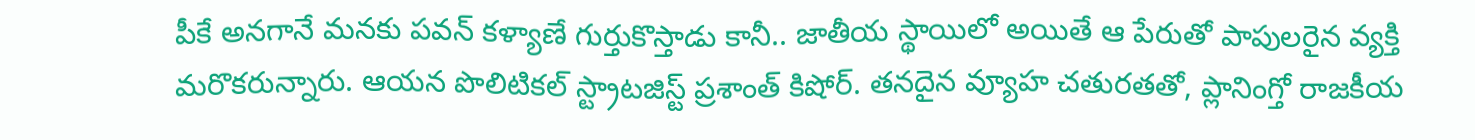పీకే అనగానే మనకు పవన్ కళ్యాణే గుర్తుకొస్తాడు కానీ.. జాతీయ స్థాయిలో అయితే ఆ పేరుతో పాపులరైన వ్యక్తి మరొకరున్నారు. ఆయన పొలిటికల్ స్ట్రాటజిస్ట్ ప్రశాంత్ కిషోర్. తనదైన వ్యూహ చతురతతో, ప్లానింగ్తో రాజకీయ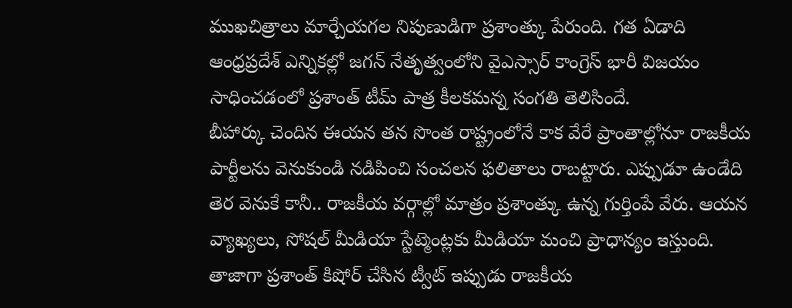ముఖచిత్రాలు మార్చేయగల నిపుణుడిగా ప్రశాంత్కు పేరుంది. గత ఏడాది ఆంధ్రప్రదేశ్ ఎన్నికల్లో జగన్ నేతృత్వంలోని వైఎస్సార్ కాంగ్రెస్ భారీ విజయం సాధించడంలో ప్రశాంత్ టీమ్ పాత్ర కీలకమన్న సంగతి తెలిసిందే.
బీహార్కు చెందిన ఈయన తన సొంత రాష్ట్రంలోనే కాక వేరే ప్రాంతాల్లోనూ రాజకీయ పార్టీలను వెనుకుండి నడిపించి సంచలన ఫలితాలు రాబట్టారు. ఎప్పుడూ ఉండేది తెర వెనుకే కానీ.. రాజకీయ వర్గాల్లో మాత్రం ప్రశాంత్కు ఉన్న గుర్తింపే వేరు. ఆయన వ్యాఖ్యలు, సోషల్ మీడియా స్టేట్మెంట్లకు మీడియా మంచి ప్రాధాన్యం ఇస్తుంది.
తాజాగా ప్రశాంత్ కిషోర్ చేసిన ట్వీట్ ఇప్పుడు రాజకీయ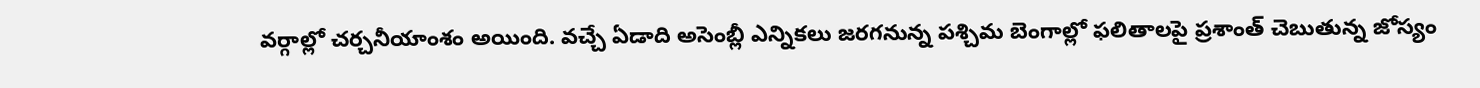వర్గాల్లో చర్చనీయాంశం అయింది. వచ్చే ఏడాది అసెంబ్లీ ఎన్నికలు జరగనున్న పశ్చిమ బెంగాల్లో ఫలితాలపై ప్రశాంత్ చెబుతున్న జోస్యం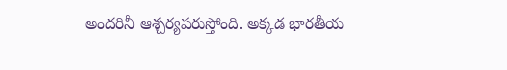అందరినీ ఆశ్చర్యపరుస్తోంది. అక్కడ భారతీయ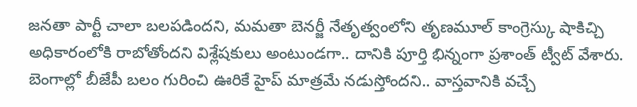జనతా పార్టీ చాలా బలపడిందని, మమతా బెనర్జీ నేతృత్వంలోని తృణమూల్ కాంగ్రెస్కు షాకిచ్చి అధికారంలోకి రాబోతోందని విశ్లేషకులు అంటుండగా.. దానికి పూర్తి భిన్నంగా ప్రశాంత్ ట్వీట్ వేశారు. బెంగాల్లో బీజేపీ బలం గురించి ఊరికే హైప్ మాత్రమే నడుస్తోందని.. వాస్తవానికి వచ్చే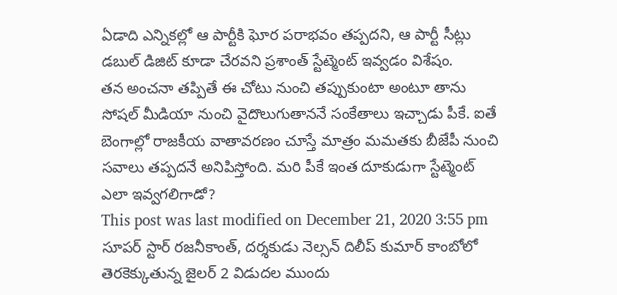ఏడాది ఎన్నికల్లో ఆ పార్టీకి ఘోర పరాభవం తప్పదని, ఆ పార్టీ సీట్లు డబుల్ డిజిట్ కూడా చేరవని ప్రశాంత్ స్టేట్మెంట్ ఇవ్వడం విశేషం.
తన అంచనా తప్పితే ఈ చోటు నుంచి తప్పుకుంటా అంటూ తాను సోషల్ మీడియా నుంచి వైదొలుగుతాననే సంకేతాలు ఇచ్చాడు పీకే. ఐతే బెంగాల్లో రాజకీయ వాతావరణం చూస్తే మాత్రం మమతకు బీజేపీ నుంచి సవాలు తప్పదనే అనిపిస్తోంది. మరి పీకే ఇంత దూకుడుగా స్టేట్మెంట్ ఎలా ఇవ్వగలిగాడో?
This post was last modified on December 21, 2020 3:55 pm
సూపర్ స్టార్ రజనీకాంత్, దర్శకుడు నెల్సన్ దిలీప్ కుమార్ కాంబోలో తెరకెక్కుతున్న జైలర్ 2 విడుదల ముందు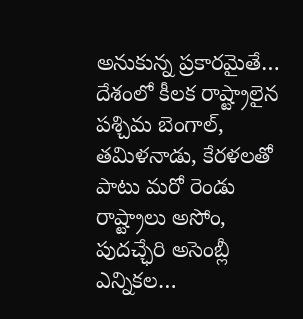అనుకున్న ప్రకారమైతే…
దేశంలో కీలక రాష్ట్రాలైన పశ్చిమ బెంగాల్, తమిళనాడు, కేరళలతో పాటు మరో రెండు రాష్ట్రాలు అసోం, పుదచ్ఛేరి అసెంబ్లీ ఎన్నికల…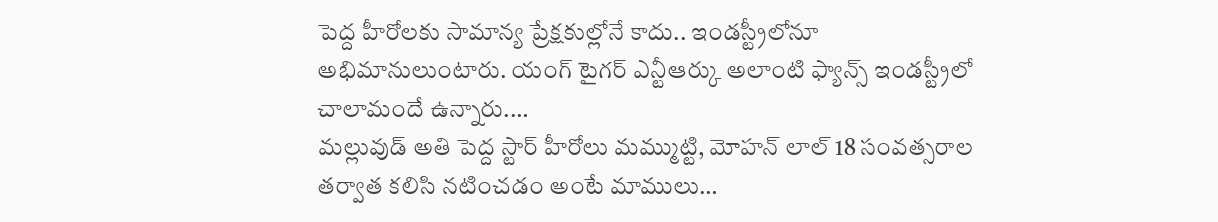పెద్ద హీరోలకు సామాన్య ప్రేక్షకుల్లోనే కాదు.. ఇండస్ట్రీలోనూ అభిమానులుంటారు. యంగ్ టైగర్ ఎన్టీఆర్కు అలాంటి ఫ్యాన్స్ ఇండస్ట్రీలో చాలామందే ఉన్నారు.…
మల్లువుడ్ అతి పెద్ద స్టార్ హీరోలు మమ్ముట్టి, మోహన్ లాల్ 18 సంవత్సరాల తర్వాత కలిసి నటించడం అంటే మాములు…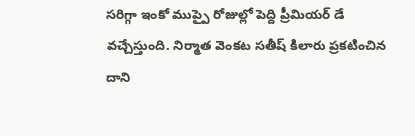సరిగ్గా ఇంకో ముప్పై రోజుల్లో పెద్ది ప్రీమియర్ డే వచ్చేస్తుంది. నిర్మాత వెంకట సతీష్ కిలారు ప్రకటించిన దాని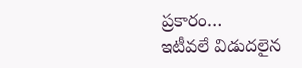ప్రకారం…
ఇటీవలే విడుదలైన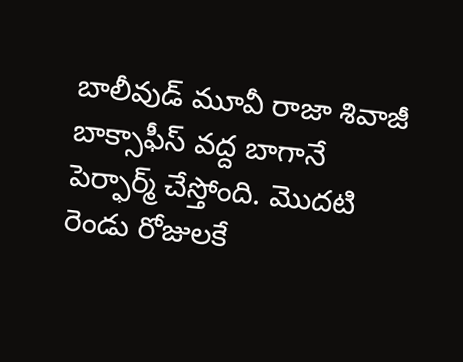బాలీవుడ్ మూవీ రాజా శివాజీ బాక్సాఫీస్ వద్ద బాగానే పెర్ఫార్మ్ చేస్తోంది. మొదటి రెండు రోజులకే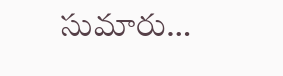సుమారు…